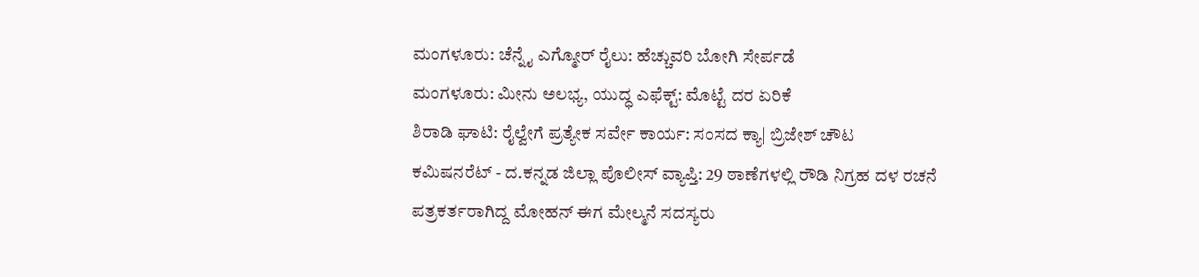ಮಂಗಳೂರು: ಚೆನ್ನೈ ಎಗ್ಮೋರ್ ರೈಲು: ಹೆಚ್ಚುವರಿ ಬೋಗಿ ಸೇರ್ಪಡೆ
ಮಂಗಳೂರು: ಮೀನು ಅಲಭ್ಯ, ಯುದ್ಧ ಎಫೆಕ್ಟ್: ಮೊಟ್ಟೆ ದರ ಏರಿಕೆ
ಶಿರಾಡಿ ಘಾಟಿ: ರೈಲ್ವೇಗೆ ಪ್ರತ್ಯೇಕ ಸರ್ವೇ ಕಾರ್ಯ: ಸಂಸದ ಕ್ಯಾ| ಬ್ರಿಜೇಶ್ ಚೌಟ
ಕಮಿಷನರೆಟ್ - ದ.ಕನ್ನಡ ಜಿಲ್ಲಾ ಪೊಲೀಸ್ ವ್ಯಾಪ್ತಿ: 29 ಠಾಣೆಗಳಲ್ಲಿ ರೌಡಿ ನಿಗ್ರಹ ದಳ ರಚನೆ
ಪತ್ರಕರ್ತರಾಗಿದ್ದ ಮೋಹನ್ ಈಗ ಮೇಲ್ಮನೆ ಸದಸ್ಯರು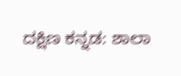ದಕ್ಷಿಣ ಕನ್ನಡ: ಶಾಲಾ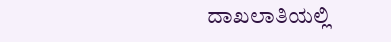ದಾಖಲಾತಿಯಲ್ಲಿ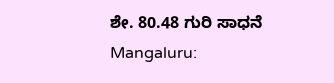ಶೇ. 80.48 ಗುರಿ ಸಾಧನೆ
Mangaluru: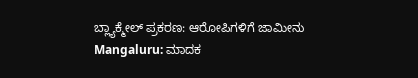ಬ್ಲ್ಯಾಕ್ಮೇಲ್ ಪ್ರಕರಣ: ಆರೋಪಿಗಳಿಗೆ ಜಾಮೀನು
Mangaluru: ಮಾದಕ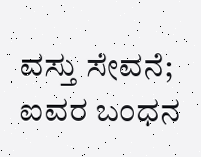ವಸ್ತು ಸೇವನೆ; ಐವರ ಬಂಧನ